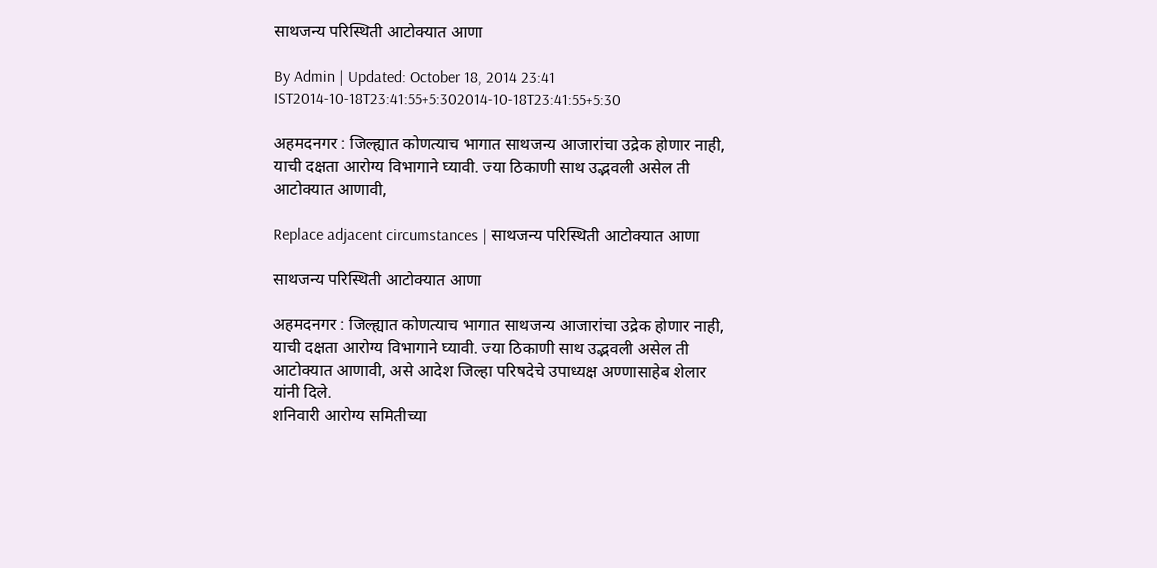साथजन्य परिस्थिती आटोक्यात आणा

By Admin | Updated: October 18, 2014 23:41 IST2014-10-18T23:41:55+5:302014-10-18T23:41:55+5:30

अहमदनगर : जिल्ह्यात कोणत्याच भागात साथजन्य आजारांचा उद्रेक होणार नाही, याची दक्षता आरोग्य विभागाने घ्यावी. ज्या ठिकाणी साथ उद्भवली असेल ती आटोक्यात आणावी,

Replace adjacent circumstances | साथजन्य परिस्थिती आटोक्यात आणा

साथजन्य परिस्थिती आटोक्यात आणा

अहमदनगर : जिल्ह्यात कोणत्याच भागात साथजन्य आजारांचा उद्रेक होणार नाही, याची दक्षता आरोग्य विभागाने घ्यावी. ज्या ठिकाणी साथ उद्भवली असेल ती आटोक्यात आणावी, असे आदेश जिल्हा परिषदेचे उपाध्यक्ष अण्णासाहेब शेलार यांनी दिले.
शनिवारी आरोग्य समितीच्या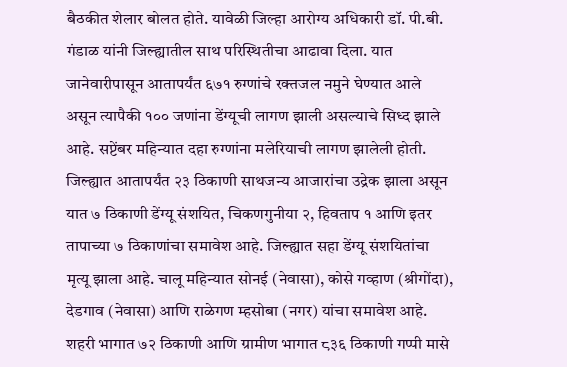बैठकीत शेलार बोलत होते. यावेळी जिल्हा आरोग्य अधिकारी डॉ. पी.बी. गंडाळ यांनी जिल्ह्यातील साथ परिस्थितीचा आढावा दिला. यात जानेवारीपासून आतापर्यंत ६७१ रुग्णांचे रक्तजल नमुने घेण्यात आले असून त्यापैकी १०० जणांना डेंग्यूची लागण झाली असल्याचे सिध्द झाले आहे. सप्टेंबर महिन्यात दहा रुग्णांना मलेरियाची लागण झालेली होती.
जिल्ह्यात आतापर्यंत २३ ठिकाणी साथजन्य आजारांचा उद्रेक झाला असून यात ७ ठिकाणी डेंग्यू संशयित, चिकणगुनीया २, हिवताप १ आणि इतर तापाच्या ७ ठिकाणांचा समावेश आहे. जिल्ह्यात सहा डेंग्यू संशयितांचा मृत्यू झाला आहे. चालू महिन्यात सोनई (नेवासा), कोसे गव्हाण (श्रीगोंदा), देडगाव (नेवासा) आणि राळेगण म्हसोबा (नगर) यांचा समावेश आहे.
शहरी भागात ७२ ठिकाणी आणि ग्रामीण भागात ८३६ ठिकाणी गप्पी मासे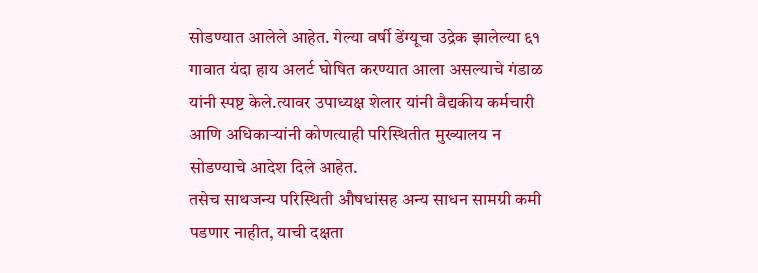सोडण्यात आलेले आहेत. गेल्या वर्षी डेंग्यूचा उद्रेक झालेल्या ६१ गावात यंदा हाय अलर्ट घोषित करण्यात आला असल्याचे गंडाळ यांनी स्पष्ट केले.त्यावर उपाध्यक्ष शेलार यांनी वैद्यकीय कर्मचारी आणि अधिकाऱ्यांनी कोणत्याही परिस्थितीत मुख्यालय न सोडण्याचे आदेश दिले आहेत.
तसेच साथजन्य परिस्थिती औषधांसह अन्य साधन सामग्री कमी पडणार नाहीत, याची दक्षता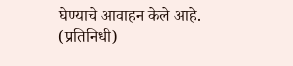घेण्याचे आवाहन केले आहे.
(प्रतिनिधी)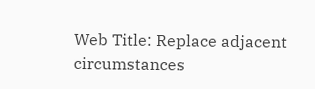Web Title: Replace adjacent circumstances